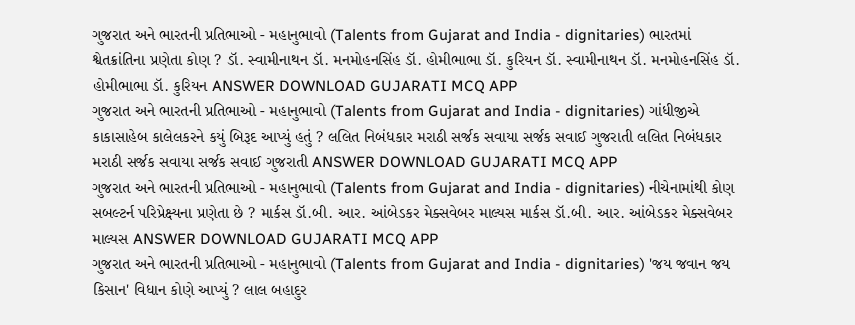ગુજરાત અને ભારતની પ્રતિભાઓ - મહાનુભાવો (Talents from Gujarat and India - dignitaries) ભારતમાં શ્વેતક્રાંતિના પ્રણેતા કોણ ? ડૉ. સ્વામીનાથન ડૉ. મનમોહનસિંહ ડૉ. હોમીભાભા ડૉ. કુરિયન ડૉ. સ્વામીનાથન ડૉ. મનમોહનસિંહ ડૉ. હોમીભાભા ડૉ. કુરિયન ANSWER DOWNLOAD GUJARATI MCQ APP
ગુજરાત અને ભારતની પ્રતિભાઓ - મહાનુભાવો (Talents from Gujarat and India - dignitaries) ગાંધીજીએ કાકાસાહેબ કાલેલકરને કયું બિરૂદ આપ્યું હતું ? લલિત નિબંધકાર મરાઠી સર્જક સવાયા સર્જક સવાઈ ગુજરાતી લલિત નિબંધકાર મરાઠી સર્જક સવાયા સર્જક સવાઈ ગુજરાતી ANSWER DOWNLOAD GUJARATI MCQ APP
ગુજરાત અને ભારતની પ્રતિભાઓ - મહાનુભાવો (Talents from Gujarat and India - dignitaries) નીચેનામાંથી કોણ સબલ્ટર્ન પરિપ્રેક્ષ્યના પ્રણેતા છે ? માર્કસ ડૉ.બી. આર. આંબેડકર મેક્સવેબર માલ્યસ માર્કસ ડૉ.બી. આર. આંબેડકર મેક્સવેબર માલ્યસ ANSWER DOWNLOAD GUJARATI MCQ APP
ગુજરાત અને ભારતની પ્રતિભાઓ - મહાનુભાવો (Talents from Gujarat and India - dignitaries) 'જય જવાન જય કિસાન' વિધાન કોણે આપ્યું ? લાલ બહાદુર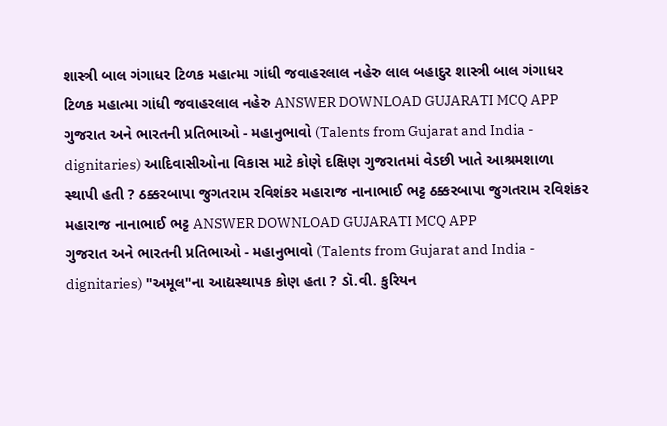શાસ્ત્રી બાલ ગંગાધર ટિળક મહાત્મા ગાંધી જવાહરલાલ નહેરુ લાલ બહાદુર શાસ્ત્રી બાલ ગંગાધર ટિળક મહાત્મા ગાંધી જવાહરલાલ નહેરુ ANSWER DOWNLOAD GUJARATI MCQ APP
ગુજરાત અને ભારતની પ્રતિભાઓ - મહાનુભાવો (Talents from Gujarat and India - dignitaries) આદિવાસીઓના વિકાસ માટે કોણે દક્ષિણ ગુજરાતમાં વેડછી ખાતે આશ્રમશાળા સ્થાપી હતી ? ઠક્કરબાપા જુગતરામ રવિશંકર મહારાજ નાનાભાઈ ભટ્ટ ઠક્કરબાપા જુગતરામ રવિશંકર મહારાજ નાનાભાઈ ભટ્ટ ANSWER DOWNLOAD GUJARATI MCQ APP
ગુજરાત અને ભારતની પ્રતિભાઓ - મહાનુભાવો (Talents from Gujarat and India - dignitaries) "અમૂલ"ના આદ્યસ્થાપક કોણ હતા ? ડૉ.વી. કુરિયન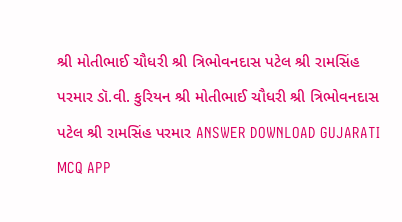શ્રી મોતીભાઈ ચૌધરી શ્રી ત્રિભોવનદાસ પટેલ શ્રી રામસિંહ પરમાર ડૉ.વી. કુરિયન શ્રી મોતીભાઈ ચૌધરી શ્રી ત્રિભોવનદાસ પટેલ શ્રી રામસિંહ પરમાર ANSWER DOWNLOAD GUJARATI MCQ APP